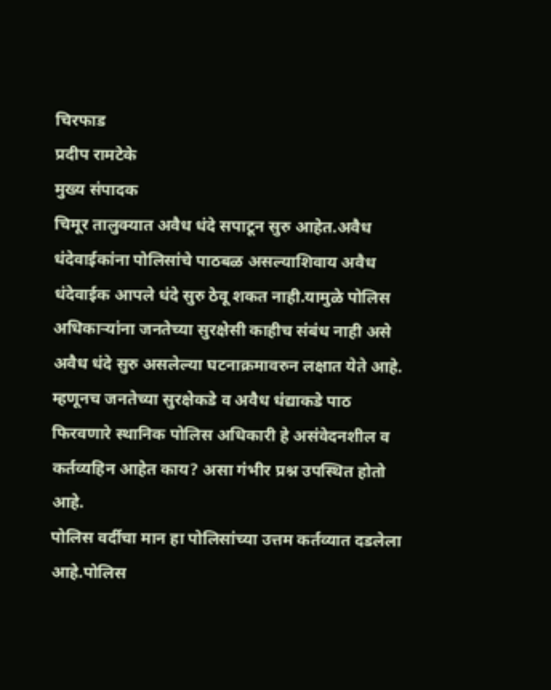चिरफाड
प्रदीप रामटेके
मुख्य संपादक
चिमूर तालुक्यात अवैध धंदे सपाटून सुरु आहेत.अवैध धंदेवाईकांना पोलिसांचे पाठबळ असल्याशिवाय अवैध धंदेवाईक आपले धंदे सुरु ठेवू शकत नाही.यामुळे पोलिस अधिकाऱ्यांना जनतेच्या सुरक्षेसी काहीच संबंध नाही असे अवैध धंदे सुरु असलेल्या घटनाक्रमावरुन लक्षात येते आहे.
म्हणूनच जनतेच्या सुरक्षेकडे व अवैध धंद्याकडे पाठ फिरवणारे स्थानिक पोलिस अधिकारी हे असंवेदनशील व कर्तव्यहिन आहेत काय? असा गंभीर प्रश्न उपस्थित होतो आहे.
पोलिस वर्दीचा मान हा पोलिसांच्या उत्तम कर्तव्यात दडलेला आहे.पोलिस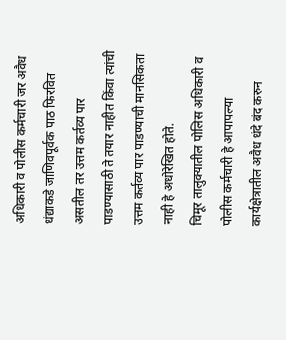अधिकारी व पोलीस कर्मचारी जर अवैध धंद्याकडे जाणिवपूर्वक पाठ फिरवित असतील तर उत्तम कर्तव्य पार पाडण्यासाठी ते तयार नाहीत किंवा त्यांची उत्तम कर्तव्य पार पाडण्याची मानसिकता नाही हे अधोरेखित होते.
चिमूर तालुक्यातील पोलिस अधिकारी व पोलीस कर्मचारी हे आपापल्या कार्यक्षेत्रातील अवैध धंदे बंद करुन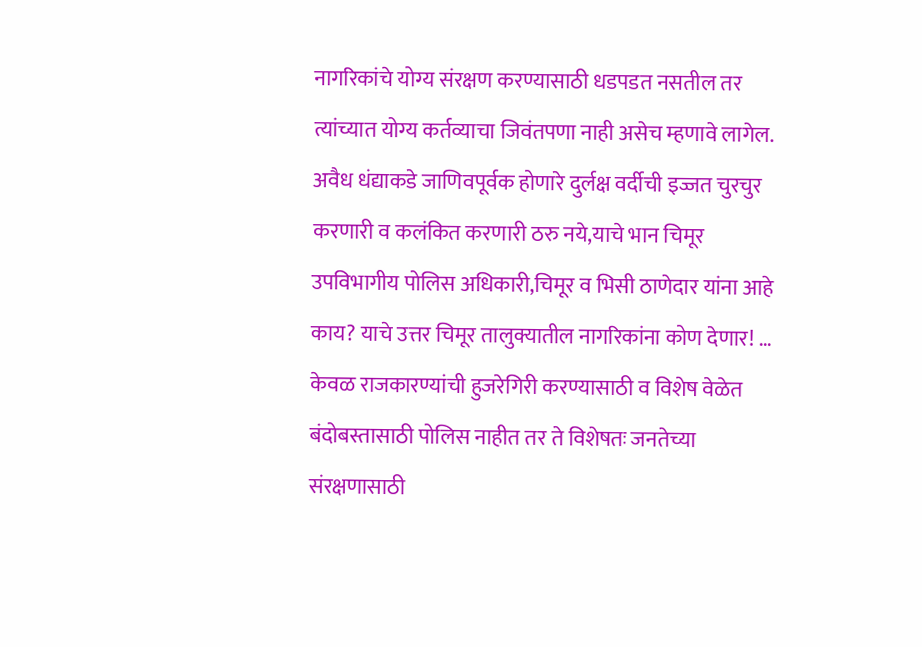नागरिकांचे योग्य संरक्षण करण्यासाठी धडपडत नसतील तर त्यांच्यात योग्य कर्तव्याचा जिवंतपणा नाही असेच म्हणावे लागेल.
अवैध धंद्याकडे जाणिवपूर्वक होणारे दुर्लक्ष वर्दीची इज्जत चुरचुर करणारी व कलंकित करणारी ठरु नये,याचे भान चिमूर उपविभागीय पोलिस अधिकारी,चिमूर व भिसी ठाणेदार यांना आहे काय? याचे उत्तर चिमूर तालुक्यातील नागरिकांना कोण देणार! …
केवळ राजकारण्यांची हुजरेगिरी करण्यासाठी व विशेष वेळेत बंदोबस्तासाठी पोलिस नाहीत तर ते विशेषतः जनतेच्या संरक्षणासाठी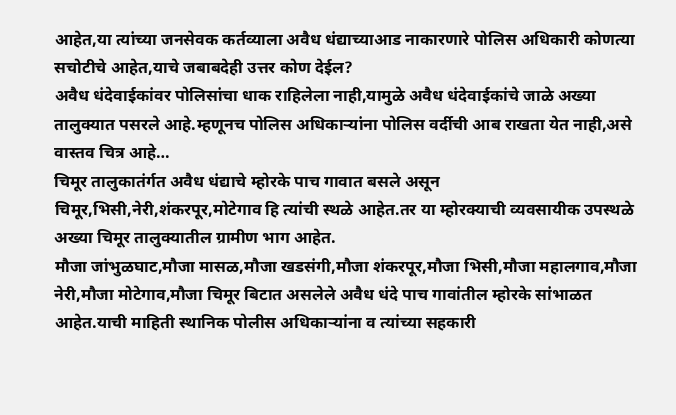आहेत,या त्यांच्या जनसेवक कर्तव्याला अवैध धंद्याच्याआड नाकारणारे पोलिस अधिकारी कोणत्या सचोटीचे आहेत,याचे जबाबदेही उत्तर कोण देईल?
अवैध धंदेवाईकांवर पोलिसांचा धाक राहिलेला नाही,यामुळे अवैध धंदेवाईकांचे जाळे अख्या तालुक्यात पसरले आहे.म्हणूनच पोलिस अधिकाऱ्यांना पोलिस वर्दीची आब राखता येत नाही,असे वास्तव चित्र आहे…
चिमूर तालुकातंर्गत अवैध धंद्याचे म्होरके पाच गावात बसले असून चिमूर,भिसी,नेरी,शंकरपूर,मोटेगाव हि त्यांची स्थळे आहेत.तर या म्होरक्याची व्यवसायीक उपस्थळे अख्या चिमूर तालुक्यातील ग्रामीण भाग आहेत.
मौजा जांभुळघाट,मौजा मासळ,मौजा खडसंगी,मौजा शंकरपूर,मौजा भिसी,मौजा महालगाव,मौजा नेरी,मौजा मोटेगाव,मौजा चिमूर बिटात असलेले अवैध धंदे पाच गावांतील म्होरके सांभाळत आहेत.याची माहिती स्थानिक पोलीस अधिकाऱ्यांना व त्यांच्या सहकारी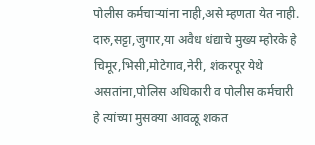पोलीस कर्मचाऱ्यांना नाही,असे म्हणता येत नाही.
दारु,सट्टा,जुगार,या अवैध धंद्याचे मुख्य म्होरके हे चिमूर,भिसी,मोटेगाव,नेरी, शंकरपूर येथे असतांना,पोलिस अधिकारी व पोलीस कर्मचारी हे त्यांच्या मुसक्या आवळू शकत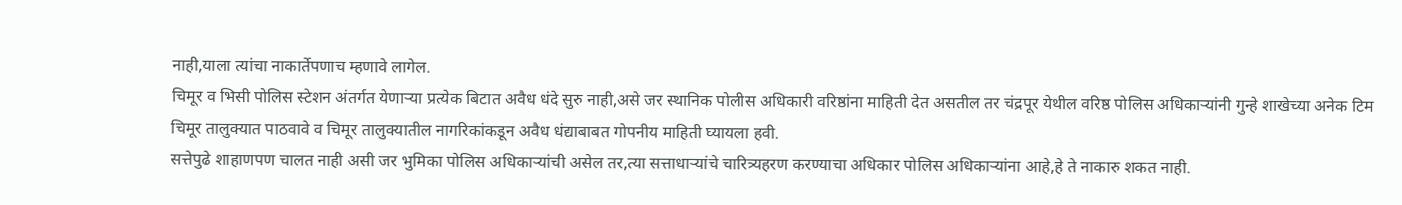नाही,याला त्यांचा नाकार्तेपणाच म्हणावे लागेल.
चिमूर व भिसी पोलिस स्टेशन अंतर्गत येणाऱ्या प्रत्येक बिटात अवैध धंदे सुरु नाही,असे जर स्थानिक पोलीस अधिकारी वरिष्ठांना माहिती देत असतील तर चंद्रपूर येथील वरिष्ठ पोलिस अधिकाऱ्यांनी गुन्हे शाखेच्या अनेक टिम चिमूर तालुक्यात पाठवावे व चिमूर तालुक्यातील नागरिकांकडून अवैध धंद्याबाबत गोपनीय माहिती घ्यायला हवी.
सत्तेपुढे शाहाणपण चालत नाही असी जर भुमिका पोलिस अधिकाऱ्यांची असेल तर,त्या सत्ताधाऱ्यांचे चारित्र्यहरण करण्याचा अधिकार पोलिस अधिकाऱ्यांना आहे,हे ते नाकारु शकत नाही.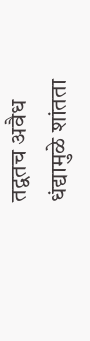तद्वतच अवैध धंद्यामुळे शांतता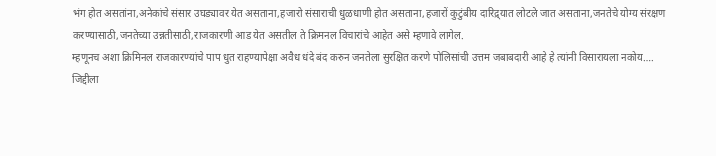भंग होत असतांना,अनेकांचे संसार उघड्यावर येत असताना,हजारो संसाराची धुळधाणी होत असताना,हजारों कुटुंबीय दारिद्र्यात लोटले जात असताना,जनतेचे योग्य संरक्षण करण्यासाठी,जनतेच्या उन्नतीसाठी,राजकारणी आड येत असतील ते क्रिमनल विचारांचे आहेत असे म्हणावे लागेल.
म्हणूनच अशा क्रिमिनल राजकारण्यांचे पाप धुत राहण्यापेक्षा अवैध धंदे बंद करुन जनतेला सुरक्षित करणे पोलिसांची उत्तम जबाबदारी आहे हे त्यांनी विसारायला नकोय….
जिद्दीला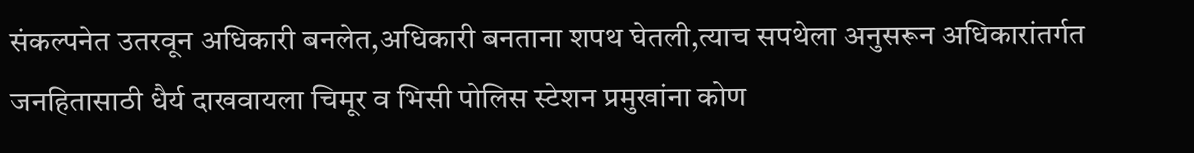संकल्पनेत उतरवून अधिकारी बनलेत,अधिकारी बनताना शपथ घेतली,त्याच सपथेला अनुसरून अधिकारांतर्गत जनहितासाठी धैर्य दाखवायला चिमूर व भिसी पोलिस स्टेशन प्रमुखांना कोण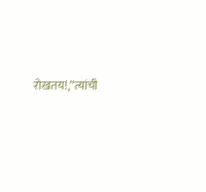रोखतय!,”त्यांची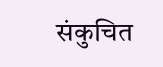संकुचित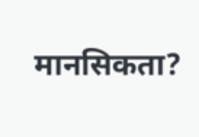मानसिकता?